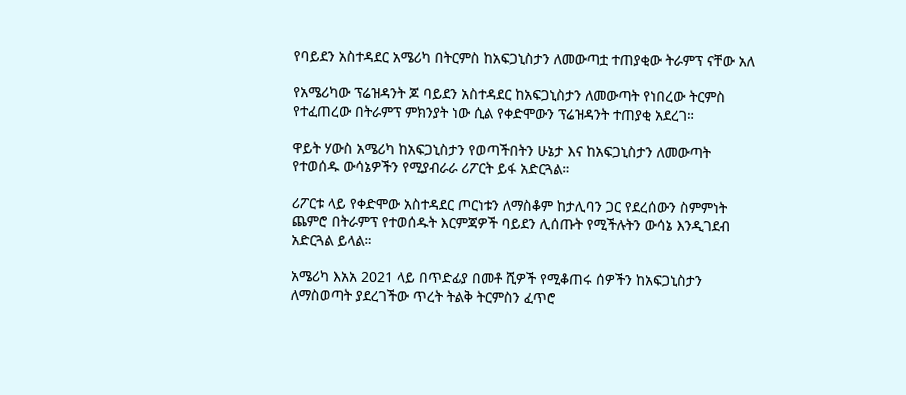የባይደን አስተዳደር አሜሪካ በትርምስ ከአፍጋኒስታን ለመውጣቷ ተጠያቂው ትራምፕ ናቸው አለ

የአሜሪካው ፕሬዝዳንት ጆ ባይደን አስተዳደር ከአፍጋኒስታን ለመውጣት የነበረው ትርምስ የተፈጠረው በትራምፕ ምክንያት ነው ሲል የቀድሞውን ፕሬዝዳንት ተጠያቂ አደረገ።

ዋይት ሃውስ አሜሪካ ከአፍጋኒስታን የወጣችበትን ሁኔታ እና ከአፍጋኒስታን ለመውጣት የተወሰዱ ውሳኔዎችን የሚያብራራ ሪፖርት ይፋ አድርጓል።

ሪፖርቱ ላይ የቀድሞው አስተዳደር ጦርነቱን ለማስቆም ከታሊባን ጋር የደረሰውን ስምምነት ጨምሮ በትራምፕ የተወሰዱት እርምጃዎች ባይደን ሊሰጡት የሚችሉትን ውሳኔ እንዲገደብ አድርጓል ይላል።

አሜሪካ እአአ 2021 ላይ በጥድፊያ በመቶ ሺዎች የሚቆጠሩ ሰዎችን ከአፍጋኒስታን ለማስወጣት ያደረገችው ጥረት ትልቅ ትርምስን ፈጥሮ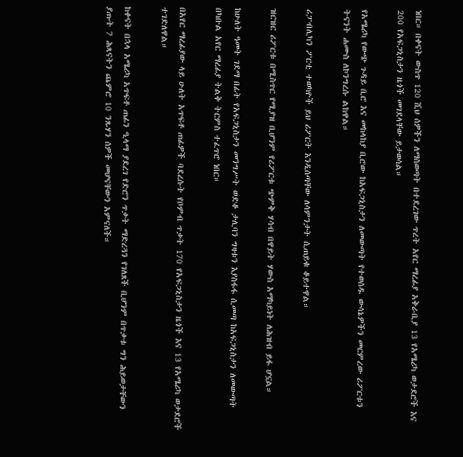ነበር። በቀናት ውስጥ 120 ሺህ ሰዎችን ለማስወጣት በተደረገው ጥረት አየር ማረፊያ አቅራቢያ 13 የአሜሪካ ወታደሮች እና 200 የአፍጋኒስታን ዜጎች መገደላቸው ይታወሳል።

የአሜሪካ የውጭ ጉዳይ ቢሮ እና መከላከያ ቢሮው ከአፍጋኒስታን ለመውጣት የተወሰዱ ውሳኔዎችን መርምረው ሪፖርቱን ትናንት ሐሙስ ለኮንግረሱ ልከዋል።

ሪፓብሊካን ፖርቲ ተወካዮች ይህ ሪፖርት እንዲሰጣቸው ለሳምንታት ሲጠይቁ ቆይተዋል።

ዝርዝር ሪፖርቱ በሚስጥር የሚያዝ ቢሆንም የሪፖርቱ ጭምቅ ሃሳብ በዋይት ሃውስ አማካይነት ለሕዝብ ይፋ ሆኗል።

ከሁለት ዓመት ገደማ በፊት የአፍጋኒስታን መንግሥት ወድቆ ታሊባን ግዛቱን እያስፋፋ ሲመጣ ከአፍጋኒስታን ለመውጣት በካቡል አየር ማረፊያ ትልቅ ትርምስ ተፈጥሮ ነበር።

በአየር ማረፊያው ላይ ሁለት አጥፍቶ ጠፊዎች ባደረሱት የቦምብ ጥቃት 170 የአፍጋኒስታን ዜጎች እና 13 የአሜሪካ ወታደሮች ተገድለዋል።

ከቀናት በኋላ አሜሪካ አጥፍቶ ጠፊን ዒላማ ያደረገ የድሮን ጥቃት ማድረጓን የገለጸች ቢሆንም በጥቃቱ ግን ሕይወታቸውን ያጡት 7 ሕጻናትን ጨምሮ 10 ንጹሃን ሰዎች መሆናቸውን አምናለች።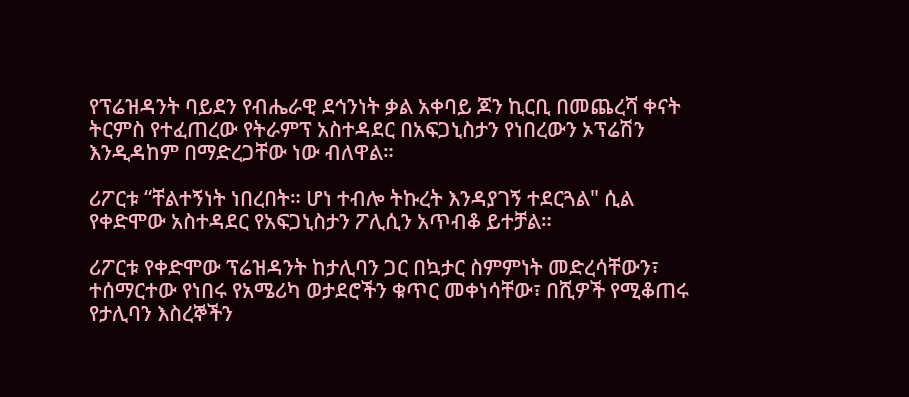የፕሬዝዳንት ባይደን የብሔራዊ ደኅንነት ቃል አቀባይ ጆን ኪርቢ በመጨረሻ ቀናት ትርምስ የተፈጠረው የትራምፕ አስተዳደር በአፍጋኒስታን የነበረውን ኦፕሬሽን እንዲዳከም በማድረጋቸው ነው ብለዋል።

ሪፖርቱ “ቸልተኝነት ነበረበት። ሆነ ተብሎ ትኩረት እንዳያገኝ ተደርጓል" ሲል የቀድሞው አስተዳደር የአፍጋኒስታን ፖሊሲን አጥብቆ ይተቻል።

ሪፖርቱ የቀድሞው ፕሬዝዳንት ከታሊባን ጋር በኳታር ስምምነት መድረሳቸውን፣ ተሰማርተው የነበሩ የአሜሪካ ወታደሮችን ቁጥር መቀነሳቸው፣ በሺዎች የሚቆጠሩ የታሊባን እስረኞችን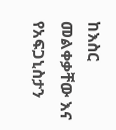ከእስር መልቀቃቸው እና የአፍጋኒስታን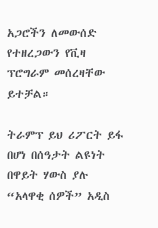አጋሮችን ለመውሰድ የተዘረጋውን የቪዛ ፕሮግራም መሰረዛቸው ይተቻል።

ትራምፕ ይህ ሪፖርት ይፋ በሆነ በሰዓታት ልዩነት በዋይት ሃውስ ያሉ “አላዋቂ ሰዎች” አዲስ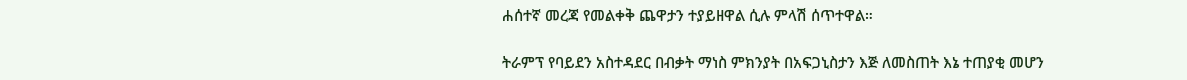ሐሰተኛ መረጃ የመልቀቅ ጨዋታን ተያይዘዋል ሲሉ ምላሽ ሰጥተዋል።

ትራምፕ የባይደን አስተዳደር በብቃት ማነስ ምክንያት በአፍጋኒስታን እጅ ለመስጠት እኔ ተጠያቂ መሆን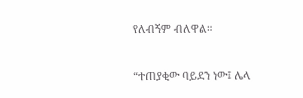የለብኝም ብለዋል።

“ተጠያቂው ባይደን ነው፤ ሌላ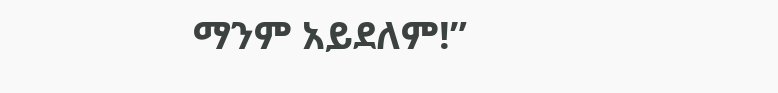ማንም አይደለም!”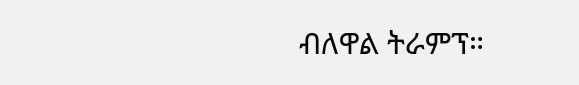ብለዋል ትራምፕ።